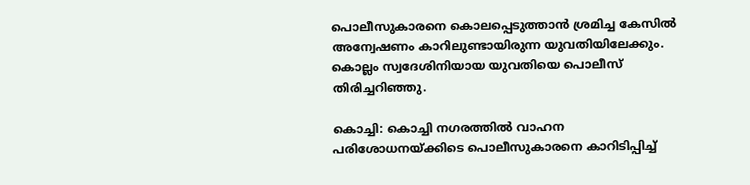പൊലീസുകാരനെ കൊലപ്പെടുത്താൻ ശ്രമിച്ച കേസിൽ അന്വേഷണം കാറിലുണ്ടായിരുന്ന യുവതിയിലേക്കും. കൊല്ലം സ്വദേശിനിയായ യുവതിയെ പൊലീസ് തിരിച്ചറിഞ്ഞു.

കൊച്ചി: കൊച്ചി നഗരത്തില്‍ വാഹന പരിശോധനയ്ക്കിടെ പൊലീസുകാരനെ കാറിടിപ്പിച്ച്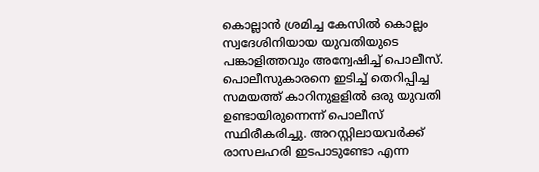കൊല്ലാന്‍ ശ്രമിച്ച കേസില്‍ കൊല്ലം സ്വദേശിനിയായ യുവതിയുടെ പങ്കാളിത്തവും അന്വേഷിച്ച് പൊലീസ്. പൊലീസുകാരനെ ഇടിച്ച് തെറിപ്പിച്ച സമയത്ത് കാറിനുളളില്‍ ഒരു യുവതി ഉണ്ടായിരുന്നെന്ന് പൊലീസ് സ്ഥിരീകരിച്ചു. അറസ്റ്റിലായവര്‍ക്ക് രാസലഹരി ഇടപാടുണ്ടോ എന്ന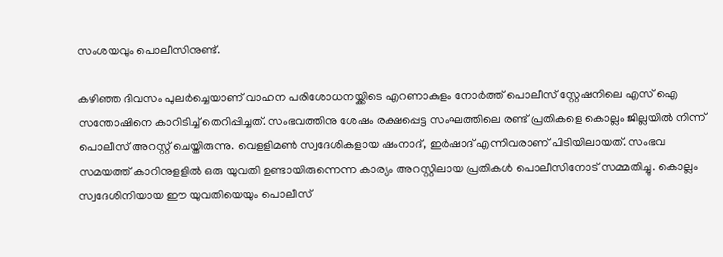സംശയവും പൊലീസിനുണ്ട്.

കഴിഞ്ഞ ദിവസം പുലര്‍ച്ചെയാണ് വാഹന പരിശോധനയ്ക്കിടെ എറണാകുളം നോര്‍ത്ത് പൊലീസ് സ്റ്റേഷനിലെ എസ് ഐ സന്തോഷിനെ കാറിടിച്ച് തെറിപ്പിച്ചത്. സംഭവത്തിനു ശേഷം രക്ഷപ്പെട്ട സംഘത്തിലെ രണ്ട് പ്രതികളെ കൊല്ലം ജില്ലയില്‍ നിന്ന് പൊലീസ് അറസ്റ്റ് ചെയ്തിരുന്നു. വെളളിമണ്‍ സ്വദേശികളായ ഷംനാദ്, ഇര്‍ഷാദ് എന്നിവരാണ് പിടിയിലായത്. സംഭവ സമയത്ത് കാറിനുളളില്‍ ഒരു യുവതി ഉണ്ടായിരുന്നെന്ന കാര്യം അറസ്റ്റിലായ പ്രതികള്‍ പൊലീസിനോട് സമ്മതിച്ചു. കൊല്ലം സ്വദേശിനിയായ ഈ യുവതിയെയും പൊലീസ്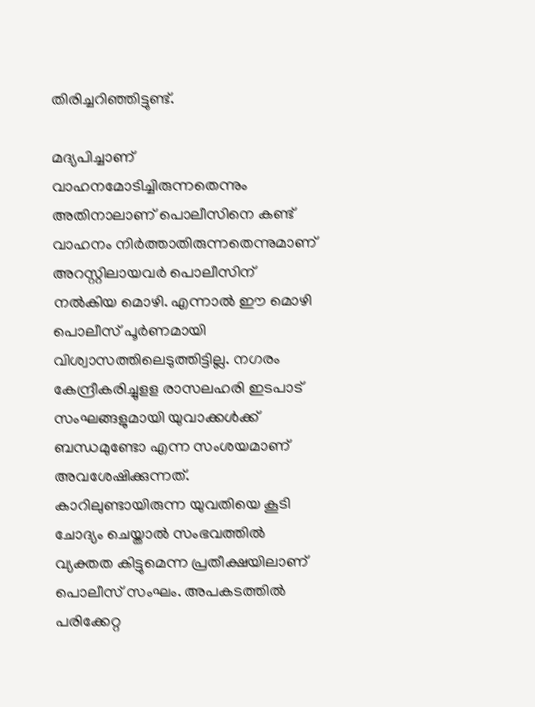തിരിച്ചറിഞ്ഞിട്ടുണ്ട്.

മദ്യപിച്ചാണ് വാഹനമോടിച്ചിരുന്നതെന്നും അതിനാലാണ് പൊലീസിനെ കണ്ട് വാഹനം നിര്‍ത്താതിരുന്നതെന്നുമാണ് അറസ്റ്റിലായവര്‍ പൊലീസിന് നല്‍കിയ മൊഴി. എന്നാല്‍ ഈ മൊഴി പൊലീസ് പൂര്‍ണമായി വിശ്വാസത്തിലെടുത്തിട്ടില്ല. നഗരം കേന്ദ്രീകരിച്ചുളള രാസലഹരി ഇടപാട് സംഘങ്ങളുമായി യുവാക്കള്‍ക്ക് ബന്ധമുണ്ടോ എന്ന സംശയമാണ് അവശേഷിക്കുന്നത്. കാറിലുണ്ടായിരുന്ന യുവതിയെ കൂടി ചോദ്യം ചെയ്താല്‍ സംഭവത്തില്‍ വ്യക്തത കിട്ടുമെന്ന പ്രതീക്ഷയിലാണ് പൊലീസ് സംഘം. അപകടത്തില്‍ പരിക്കേറ്റ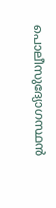പൊലീസുദ്യോഗസ്ഥന്‍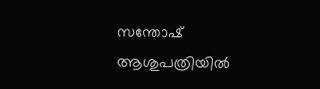സന്തോഷ് ആശുപത്രിയില്‍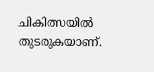ചികിത്സയില്‍ തുടരുകയാണ്.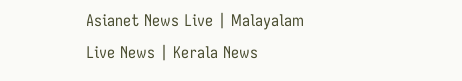Asianet News Live | Malayalam Live News | Kerala News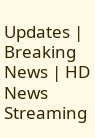Updates | Breaking News | HD News Streaming